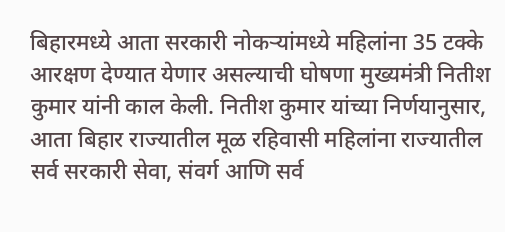बिहारमध्ये आता सरकारी नोकऱ्यांमध्ये महिलांना 35 टक्के आरक्षण देण्यात येणार असल्याची घोषणा मुख्यमंत्री नितीश कुमार यांनी काल केली. नितीश कुमार यांच्या निर्णयानुसार, आता बिहार राज्यातील मूळ रहिवासी महिलांना राज्यातील सर्व सरकारी सेवा, संवर्ग आणि सर्व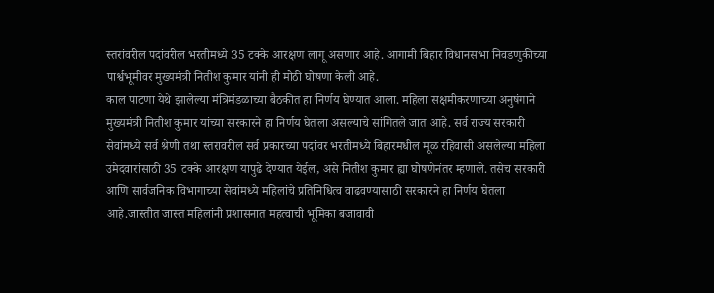स्तरांवरील पदांवरील भरतीमध्ये 35 टक्के आरक्षण लागू असणार आहे. आगामी बिहार विधानसभा निवडणुकीच्या पार्श्वभूमीवर मुख्यमंत्री नितीश कुमार यांनी ही मोठी घोषणा केली आहे.
काल पाटणा येथे झालेल्या मंत्रिमंडळाच्या बैठकीत हा निर्णय घेण्यात आला. महिला सक्षमीकरणाच्या अनुषंगाने मुख्यमंत्री नितीश कुमार यांच्या सरकारने हा निर्णय घेतला असल्याचे सांगितले जात आहे. सर्व राज्य सरकारी सेवांमध्ये सर्व श्रेणी तथा स्तरावरील सर्व प्रकारच्या पदांवर भरतीमध्ये बिहारमधील मूळ रहिवासी असलेल्या महिला उमेदवारांसाठी 35 टक्के आरक्षण यापुढे देण्यात येईल, असे नितीश कुमार ह्या घोषणेनंतर म्हणाले. तसेच सरकारी आणि सार्वजनिक विभागाच्या सेवांमध्ये महिलांचे प्रतिनिधित्व वाढवण्यासाठी सरकारने हा निर्णय घेतला आहे.जास्तीत जास्त महिलांनी प्रशासनात महत्वाची भूमिका बजावावी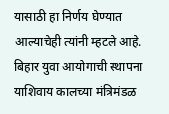यासाठी हा निर्णय घेण्यात आल्याचेही त्यांनी म्हटले आहे.
बिहार युवा आयोगाची स्थापना
याशिवाय कालच्या मंत्रिमंडळ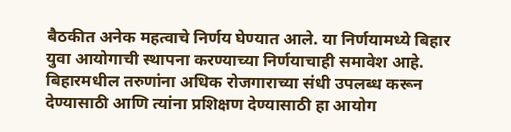बैठकीत अनेक महत्वाचे निर्णय घेण्यात आले. या निर्णयामध्ये बिहार युवा आयोगाची स्थापना करण्याच्या निर्णयाचाही समावेश आहे. बिहारमधील तरुणांना अधिक रोजगाराच्या संधी उपलब्ध करून देण्यासाठी आणि त्यांना प्रशिक्षण देण्यासाठी हा आयोग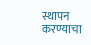स्थापन करण्याचा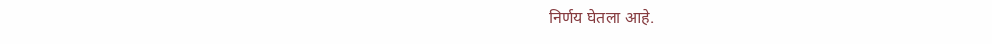निर्णय घेतला आहे.